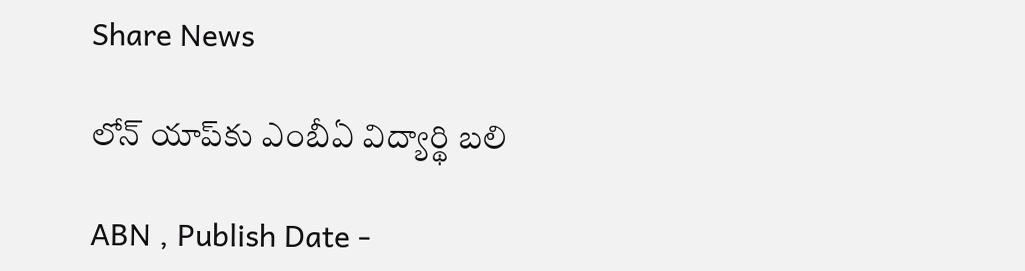Share News

లోన్‌ యాప్‌కు ఎంబీఏ విద్యార్థి బలి

ABN , Publish Date -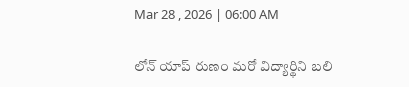Mar 28 , 2026 | 06:00 AM

లోన్‌ యాప్‌ రుణం మరో విద్యార్థిని బలి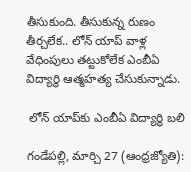తీసుకుంది. తీసుకున్న రుణం తీర్చలేక.. లోన్‌ యాప్‌ వాళ్ల వేధింపులు తట్టుకోలేక ఎంబీఏ విద్యార్థి ఆత్మహత్య చేసుకున్నాడు.

 లోన్‌ యాప్‌కు ఎంబీఏ విద్యార్థి బలి

గండేపల్లి, మార్చి 27 (ఆంధ్రజ్యోతి):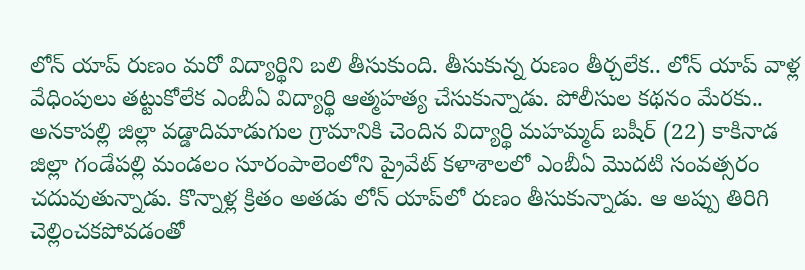లోన్‌ యాప్‌ రుణం మరో విద్యార్థిని బలి తీసుకుంది. తీసుకున్న రుణం తీర్చలేక.. లోన్‌ యాప్‌ వాళ్ల వేధింపులు తట్టుకోలేక ఎంబీఏ విద్యార్థి ఆత్మహత్య చేసుకున్నాడు. పోలీసుల కథనం మేరకు.. అనకాపల్లి జిల్లా వడ్డాదిమాడుగుల గ్రామానికి చెందిన విద్యార్థి మహమ్మద్‌ బషీర్‌ (22) కాకినాడ జిల్లా గండేపల్లి మండలం సూరంపాలెంలోని ప్రైవేట్‌ కళాశాలలో ఎంబీఏ మొదటి సంవత్సరం చదువుతున్నాడు. కొన్నాళ్ల క్రితం అతడు లోన్‌ యాప్‌లో రుణం తీసుకున్నాడు. ఆ అప్పు తిరిగి చెల్లించకపోవడంతో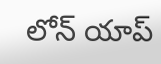లోన్‌ యాప్‌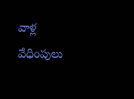వాళ్ల వేధింపులు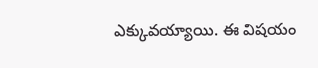ఎక్కువయ్యాయి. ఈ విషయం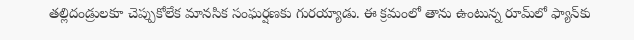తల్లిదండ్రులకూ చెప్పుకోలేక మానసిక సంఘర్షణకు గురయ్యాడు. ఈ క్రమంలో తాను ఉంటున్న రూమ్‌లో ఫ్యాన్‌కు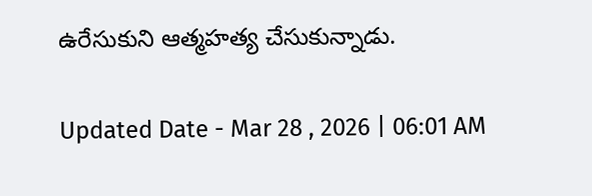ఉరేసుకుని ఆత్మహత్య చేసుకున్నాడు.

Updated Date - Mar 28 , 2026 | 06:01 AM